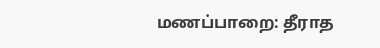மணப்பாறை: தீராத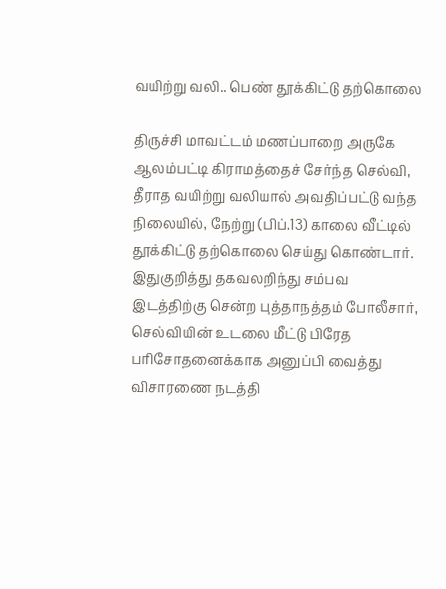வயிற்று வலி.. பெண் தூக்கிட்டு தற்கொலை

திருச்சி மாவட்டம் மணப்பாறை அருகே ஆலம்பட்டி கிராமத்தைச் சேர்ந்த செல்வி, தீராத வயிற்று வலியால் அவதிப்பட்டு வந்த நிலையில், நேற்று (பிப்.13) காலை வீட்டில் தூக்கிட்டு தற்கொலை செய்து கொண்டார். இதுகுறித்து தகவலறிந்து சம்பவ இடத்திற்கு சென்ற புத்தாநத்தம் போலீசார், செல்வியின் உடலை மீட்டு பிரேத பரிசோதனைக்காக அனுப்பி வைத்து விசாரணை நடத்தி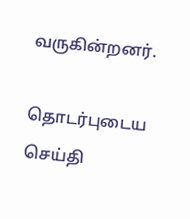வருகின்றனர்.

தொடர்புடைய செய்தி